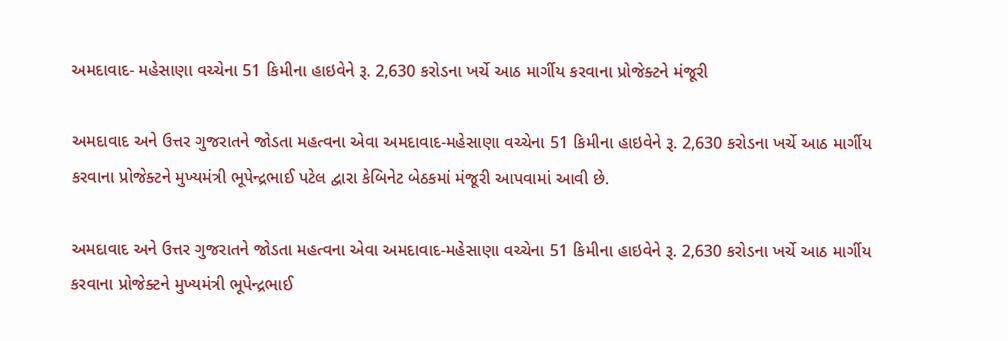અમદાવાદ- મહેસાણા વચ્ચેના 51 કિમીના હાઇવેને રૂ. 2,630 કરોડના ખર્ચે આઠ માર્ગીય કરવાના પ્રોજેક્ટને મંજૂરી

અમદાવાદ અને ઉત્તર ગુજરાતને જોડતા મહત્વના એવા અમદાવાદ-મહેસાણા વચ્ચેના 51 કિમીના હાઇવેને રૂ. 2,630 કરોડના ખર્ચે આઠ માર્ગીય કરવાના પ્રોજેક્ટને મુખ્યમંત્રી ભૂપેન્દ્રભાઈ પટેલ દ્વારા કેબિનેટ બેઠકમાં મંજૂરી આપવામાં આવી છે.

અમદાવાદ અને ઉત્તર ગુજરાતને જોડતા મહત્વના એવા અમદાવાદ-મહેસાણા વચ્ચેના 51 કિમીના હાઇવેને રૂ. 2,630 કરોડના ખર્ચે આઠ માર્ગીય કરવાના પ્રોજેક્ટને મુખ્યમંત્રી ભૂપેન્દ્રભાઈ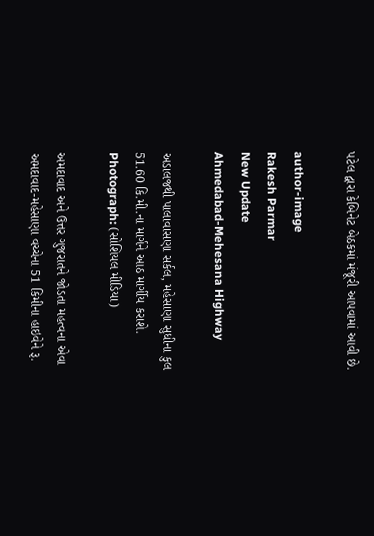પટેલ દ્વારા કેબિનેટ બેઠકમાં મંજૂરી આપવામાં આવી છે.

author-image
Rakesh Parmar
New Update
Ahmedabad-Mehesana Highway

અડાલજથી પાલાવાસણા સર્કલ, મહેસાણા સુધીના કુલ 51.60 કિ.મી.ના માર્ગને આઠ માર્ગીય કરાશે. Photograph: (સોશિયલ મીડિયા)

અમદાવાદ અને ઉત્તર ગુજરાતને જોડતા મહત્વના એવા અમદાવાદ-મહેસાણા વચ્ચેના 51 કિમીના હાઇવેને રૂ.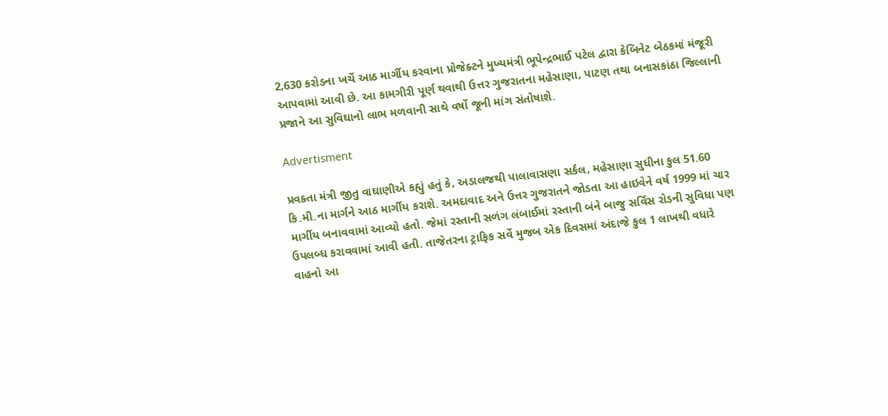2,630 કરોડના ખર્ચે આઠ માર્ગીય કરવાના પ્રોજેક્ટને મુખ્યમંત્રી ભૂપેન્દ્રભાઈ પટેલ દ્વારા કેબિનેટ બેઠકમાં મંજૂરી આપવામાં આવી છે. આ કામગીરી પૂર્ણ થવાથી ઉત્તર ગુજરાતના મહેસાણા, પાટણ તથા બનાસકાંઠા જિલ્લાની પ્રજાને આ સુવિઘાનો લાભ મળવાની સાથે વર્ષો જૂની માંગ સંતોષાશે.

Advertisment

પ્રવક્તા મંત્રી જીતુ વાઘાણીએ કહ્યું હતું કે, અડાલજથી પાલાવાસણા સર્કલ, મહેસાણા સુધીના કુલ 51.60 કિ.મી.ના માર્ગને આઠ માર્ગીય કરાશે. અમદાવાદ અને ઉત્તર ગુજરાતને જોડતા આ હાઇવેને વર્ષ 1999 માં ચાર માર્ગીય બનાવવામાં આવ્યો હતો. જેમાં રસ્તાની સળંગ લંબાઈમાં રસ્તાની બંને બાજુ સર્વિસ રોડની સુવિધા પણ ઉપલબ્ધ કરાવવામાં આવી હતી. તાજેતરના ટ્રાફિક સર્વે મુજબ એક દિવસમાં અંદાજે કુલ 1 લાખથી વધારે વાહનો આ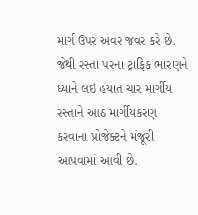માર્ગ ઉપર અવર જવર કરે છે. જેથી રસ્તા પરના ટ્રાફિક ભારણને ધ્યાને લઇ હયાત ચાર માર્ગીય રસ્તાને આઠ માર્ગીયકરણ કરવાના પ્રોજેક્ટને મંજૂરી આપવામાં આવી છે.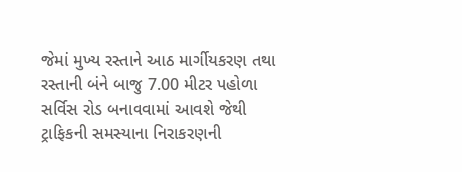જેમાં મુખ્ય રસ્તાને આઠ માર્ગીયકરણ તથા રસ્તાની બંને બાજુ 7.00 મીટર પહોળા સર્વિસ રોડ બનાવવામાં આવશે જેથી ટ્રાફિકની સમસ્યાના નિરાકરણની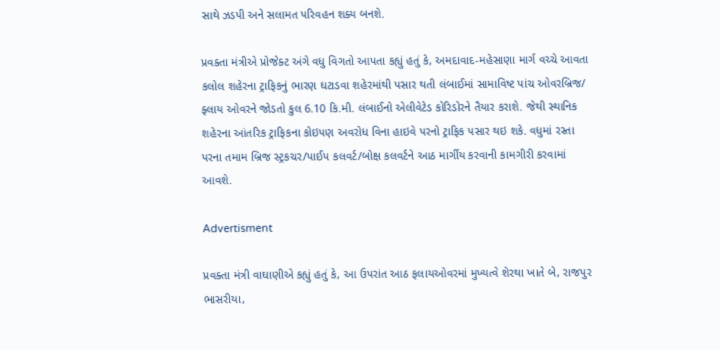સાથે ઝડપી અને સલામત પરિવહન શક્ય બનશે.

પ્રવક્તા મંત્રીએ પ્રોજેક્ટ અંગે વધુ વિગતો આપતા કહ્યું હતું કે, અમદાવાદ-મહેસાણા માર્ગ વચ્ચે આવતા કલોલ શહેરના ટ્રાફિકનું ભારણ ઘટાડવા શહેરમાંથી પસાર થતી લંબાઈમાં સામાવિષ્ટ પાંચ ઓવરબ્રિજ/ ફ્લાય ઓવરને જોડતો કુલ 6.10 કિ.મી. લંબાઈનો એલીવેટેડ કોરિડોરને તૈયાર કરાશે. જેથી સ્થાનિક શહેરના આંતરિક ટ્રાફિકના કોઇપણ અવરોધ વિના હાઇવે પરનો ટ્રાફિક પસાર થઇ શકે. વધુમાં રસ્તા પરના તમામ બ્રિજ સ્ટ્રકચર/પાઈપ કલવર્ટ/બોક્ષ કલવર્ટને આઠ માર્ગીય કરવાની કામગીરી કરવામાં આવશે.

Advertisment

પ્રવક્તા મંત્રી વાઘાણીએ કહ્યું હતું કે, આ ઉપરાંત આઠ ફલાયઓવરમાં મુખ્યત્વે શેરથા ખાતે બે, રાજપુર ભાસરીયા,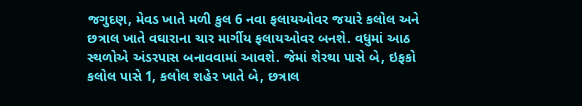જગુદણ, મેવડ ખાતે મળી કુલ 6 નવા ફલાયઓવર જયારે કલોલ અને છત્રાલ ખાતે વઘારાના ચાર માર્ગીય ફલાયઓવર બનશે. વધુમાં આઠ સ્થળોએ અંડરપાસ બનાવવામાં આવશે. જેમાં શેરથા પાસે બે, ઇફકો કલોલ પાસે 1, કલોલ શહેર ખાતે બે, છત્રાલ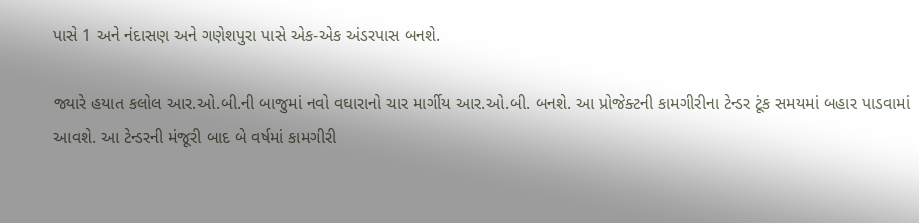પાસે 1 અને નંદાસણ અને ગણેશપુરા પાસે એક-એક અંડરપાસ બનશે.

જ્યારે હયાત કલોલ આર.ઓ.બી.ની બાજુમાં નવો વઘારાનો ચાર માર્ગીય આર.ઓ.બી. બનશે. આ પ્રોજેક્ટની કામગીરીના ટેન્ડર ટૂંક સમયમાં બહાર પાડવામાં આવશે. આ ટેન્ડરની મંજૂરી બાદ બે વર્ષમાં કામગીરી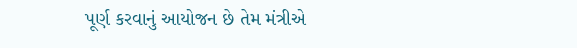પૂર્ણ કરવાનું આયોજન છે તેમ મંત્રીએ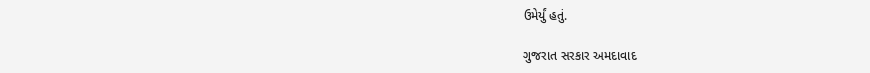ઉમેર્યું હતું.

ગુજરાત સરકાર અમદાવાદ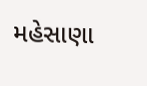મહેસાણા